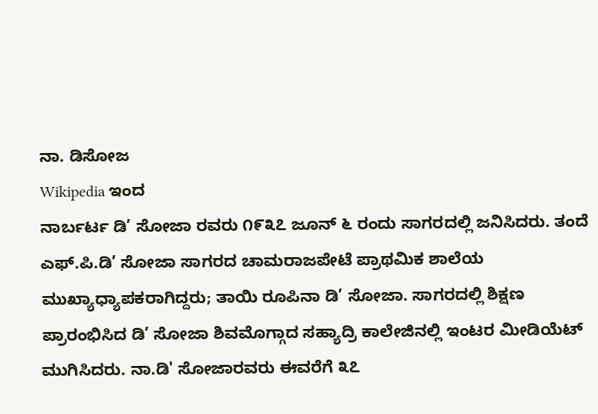ನಾ. ಡಿಸೋಜ
Wikipedia ಇಂದ
ನಾರ್ಬರ್ಟ ಡಿ’ ಸೋಜಾ ರವರು ೧೯೩೭ ಜೂನ್ ೬ ರಂದು ಸಾಗರದಲ್ಲಿ ಜನಿಸಿದರು. ತಂದೆ ಎಫ್.ಪಿ.ಡಿ’ ಸೋಜಾ ಸಾಗರದ ಚಾಮರಾಜಪೇಟೆ ಪ್ರಾಥಮಿಕ ಶಾಲೆಯ ಮುಖ್ಯಾಧ್ಯಾಪಕರಾಗಿದ್ದರು; ತಾಯಿ ರೂಪಿನಾ ಡಿ’ ಸೋಜಾ. ಸಾಗರದಲ್ಲಿ ಶಿಕ್ಷಣ ಪ್ರಾರಂಭಿಸಿದ ಡಿ’ ಸೋಜಾ ಶಿವಮೊಗ್ಗಾದ ಸಹ್ಯಾದ್ರಿ ಕಾಲೇಜಿನಲ್ಲಿ ಇಂಟರ ಮೀಡಿಯೆಟ್ ಮುಗಿಸಿದರು. ನಾ.ಡಿ' ಸೋಜಾರವರು ಈವರೆಗೆ ೩೭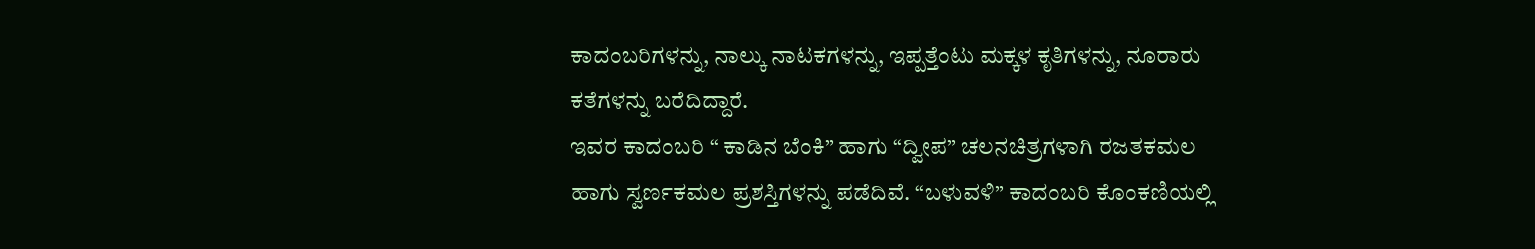ಕಾದಂಬರಿಗಳನ್ನು, ನಾಲ್ಕು ನಾಟಕಗಳನ್ನು, ಇಪ್ಪತ್ತೆಂಟು ಮಕ್ಕಳ ಕೃತಿಗಳನ್ನು, ನೂರಾರು ಕತೆಗಳನ್ನು ಬರೆದಿದ್ದಾರೆ.
ಇವರ ಕಾದಂಬರಿ “ ಕಾಡಿನ ಬೆಂಕಿ” ಹಾಗು “ದ್ವೀಪ” ಚಲನಚಿತ್ರಗಳಾಗಿ ರಜತಕಮಲ ಹಾಗು ಸ್ವರ್ಣಕಮಲ ಪ್ರಶಸ್ತಿಗಳನ್ನು ಪಡೆದಿವೆ. “ಬಳುವಳಿ” ಕಾದಂಬರಿ ಕೊಂಕಣಿಯಲ್ಲಿ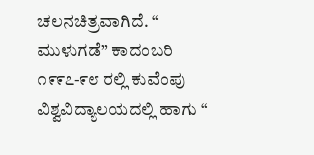ಚಲನಚಿತ್ರವಾಗಿದೆ. “ ಮುಳುಗಡೆ” ಕಾದಂಬರಿ ೧೯೯೭-೯೮ ರಲ್ಲಿ ಕುವೆಂಪು ವಿಶ್ವವಿದ್ಯಾಲಯದಲ್ಲಿ ಹಾಗು “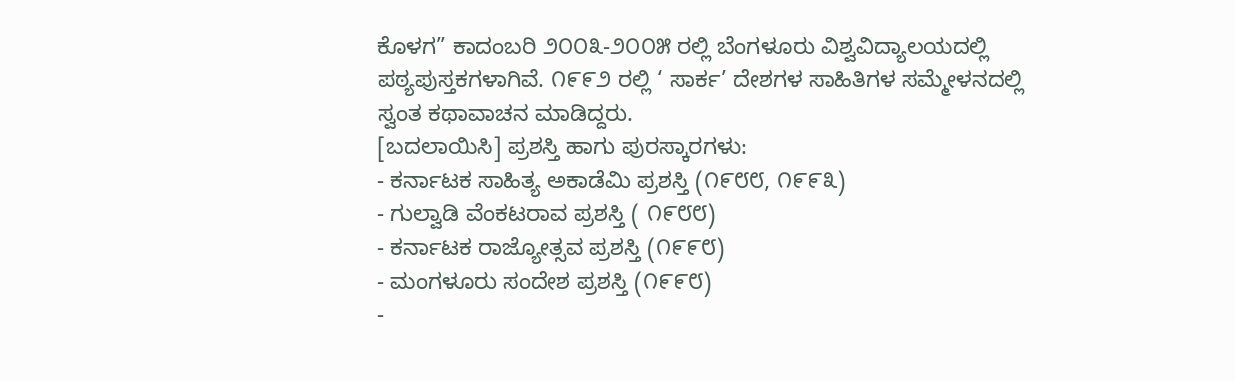ಕೊಳಗ” ಕಾದಂಬರಿ ೨೦೦೩-೨೦೦೫ ರಲ್ಲಿ ಬೆಂಗಳೂರು ವಿಶ್ವವಿದ್ಯಾಲಯದಲ್ಲಿ ಪಠ್ಯಪುಸ್ತಕಗಳಾಗಿವೆ. ೧೯೯೨ ರಲ್ಲಿ ‘ ಸಾರ್ಕ’ ದೇಶಗಳ ಸಾಹಿತಿಗಳ ಸಮ್ಮೇಳನದಲ್ಲಿ ಸ್ವಂತ ಕಥಾವಾಚನ ಮಾಡಿದ್ದರು.
[ಬದಲಾಯಿಸಿ] ಪ್ರಶಸ್ತಿ ಹಾಗು ಪುರಸ್ಕಾರಗಳು:
- ಕರ್ನಾಟಕ ಸಾಹಿತ್ಯ ಅಕಾಡೆಮಿ ಪ್ರಶಸ್ತಿ (೧೯೮೮, ೧೯೯೩)
- ಗುಲ್ವಾಡಿ ವೆಂಕಟರಾವ ಪ್ರಶಸ್ತಿ ( ೧೯೮೮)
- ಕರ್ನಾಟಕ ರಾಜ್ಯೋತ್ಸವ ಪ್ರಶಸ್ತಿ (೧೯೯೮)
- ಮಂಗಳೂರು ಸಂದೇಶ ಪ್ರಶಸ್ತಿ (೧೯೯೮)
-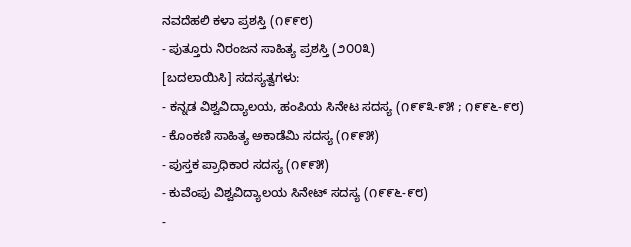ನವದೆಹಲಿ ಕಳಾ ಪ್ರಶಸ್ತಿ (೧೯೯೮)
- ಪುತ್ತೂರು ನಿರಂಜನ ಸಾಹಿತ್ಯ ಪ್ರಶಸ್ತಿ (೨೦೦೩)
[ಬದಲಾಯಿಸಿ] ಸದಸ್ಯತ್ವಗಳು:
- ಕನ್ನಡ ವಿಶ್ವವಿದ್ಯಾಲಯ, ಹಂಪಿಯ ಸಿನೇಟ ಸದಸ್ಯ (೧೯೯೩-೯೫ ; ೧೯೯೬-೯೮)
- ಕೊಂಕಣಿ ಸಾಹಿತ್ಯ ಅಕಾಡೆಮಿ ಸದಸ್ಯ (೧೯೯೫)
- ಪುಸ್ತಕ ಪ್ರಾಧಿಕಾರ ಸದಸ್ಯ (೧೯೯೫)
- ಕುವೆಂಪು ವಿಶ್ವವಿದ್ಯಾಲಯ ಸಿನೇಟ್ ಸದಸ್ಯ (೧೯೯೬-೯೮)
-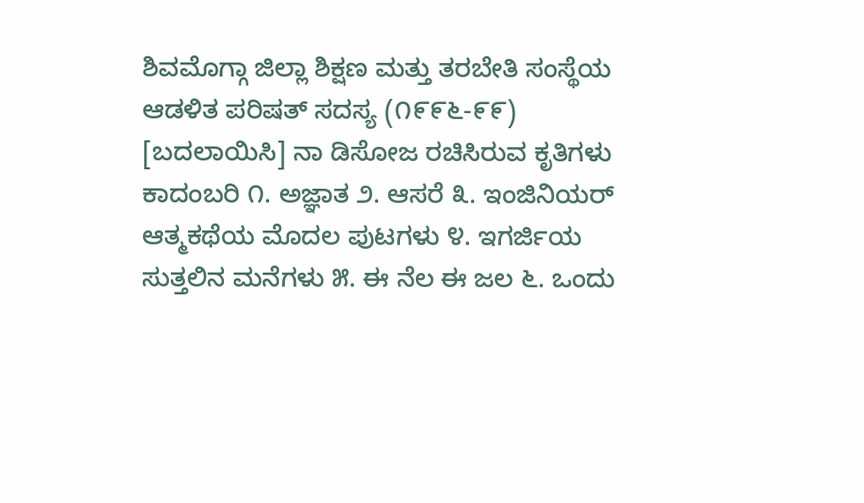ಶಿವಮೊಗ್ಗಾ ಜಿಲ್ಲಾ ಶಿಕ್ಷಣ ಮತ್ತು ತರಬೇತಿ ಸಂಸ್ಥೆಯ ಆಡಳಿತ ಪರಿಷತ್ ಸದಸ್ಯ (೧೯೯೬-೯೯)
[ಬದಲಾಯಿಸಿ] ನಾ ಡಿಸೋಜ ರಚಿಸಿರುವ ಕೃತಿಗಳು
ಕಾದಂಬರಿ ೧. ಅಜ್ಞಾತ ೨. ಆಸರೆ ೩. ಇಂಜಿನಿಯರ್ ಆತ್ಮಕಥೆಯ ಮೊದಲ ಪುಟಗಳು ೪. ಇಗರ್ಜಿಯ ಸುತ್ತಲಿನ ಮನೆಗಳು ೫. ಈ ನೆಲ ಈ ಜಲ ೬. ಒಂದು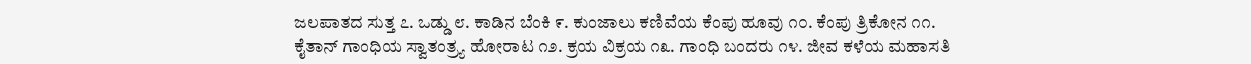ಜಲಪಾತದ ಸುತ್ತ ೭. ಒಡ್ಡು ೮. ಕಾಡಿನ ಬೆಂಕಿ ೯. ಕುಂಜಾಲು ಕಣಿವೆಯ ಕೆಂಪು ಹೂವು ೧೦. ಕೆಂಪು ತ್ರಿಕೋನ ೧೧. ಕೈತಾನ್ ಗಾಂಧಿಯ ಸ್ವಾತಂತ್ರ್ಯ ಹೋರಾಟ ೧೨. ಕ್ರಯ ವಿಕ್ರಯ ೧೩. ಗಾಂಧಿ ಬಂದರು ೧೪. ಜೀವ ಕಳೆಯ ಮಹಾಸತಿ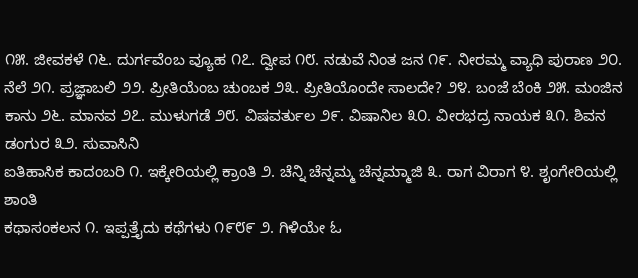೧೫. ಜೀವಕಳೆ ೧೬. ದುರ್ಗವೆಂಬ ವ್ಯೂಹ ೧೭. ದ್ವೀಪ ೧೮. ನಡುವೆ ನಿಂತ ಜನ ೧೯. ನೀರಮ್ಮ ವ್ಯಾಧಿ ಪುರಾಣ ೨೦. ನೆಲೆ ೨೧. ಪ್ರಜ್ಞಾಬಲಿ ೨೨. ಪ್ರೀತಿಯೆಂಬ ಚುಂಬಕ ೨೩. ಪ್ರೀತಿಯೊಂದೇ ಸಾಲದೇ? ೨೪. ಬಂಜೆ ಬೆಂಕಿ ೨೫. ಮಂಜಿನ ಕಾನು ೨೬. ಮಾನವ ೨೭. ಮುಳುಗಡೆ ೨೮. ವಿಷವರ್ತುಲ ೨೯. ವಿಷಾನಿಲ ೩೦. ವೀರಭದ್ರ ನಾಯಕ ೩೧. ಶಿವನ ಡಂಗುರ ೩೨. ಸುವಾಸಿನಿ
ಐತಿಹಾಸಿಕ ಕಾದಂಬರಿ ೧. ಇಕ್ಕೇರಿಯಲ್ಲಿ ಕ್ರಾಂತಿ ೨. ಚೆನ್ನಿ ಚೆನ್ನಮ್ಮ ಚೆನ್ನಮ್ಮಾಜಿ ೩. ರಾಗ ವಿರಾಗ ೪. ಶೃಂಗೇರಿಯಲ್ಲಿ ಶಾಂತಿ
ಕಥಾಸಂಕಲನ ೧. ಇಪ್ಪತ್ತೈದು ಕಥೆಗಳು ೧೯೮೯ ೨. ಗಿಳಿಯೇ ಓ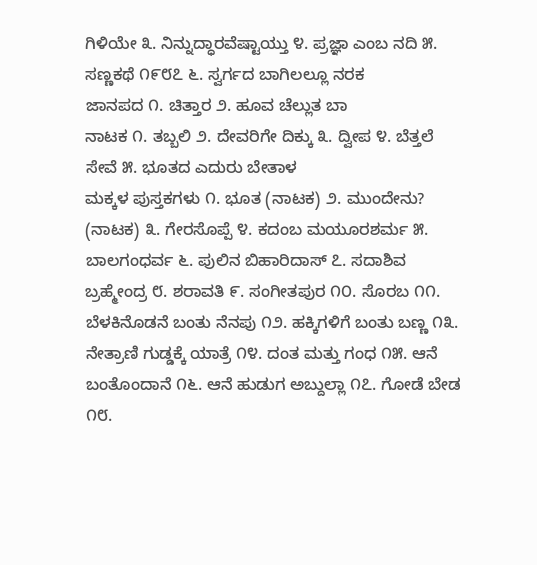ಗಿಳಿಯೇ ೩. ನಿನ್ನುದ್ಧಾರವೆಷ್ಟಾಯ್ತು ೪. ಪ್ರಜ್ಞಾ ಎಂಬ ನದಿ ೫. ಸಣ್ಣಕಥೆ ೧೯೮೭ ೬. ಸ್ವರ್ಗದ ಬಾಗಿಲಲ್ಲೂ ನರಕ
ಜಾನಪದ ೧. ಚಿತ್ತಾರ ೨. ಹೂವ ಚೆಲ್ಲುತ ಬಾ
ನಾಟಕ ೧. ತಬ್ಬಲಿ ೨. ದೇವರಿಗೇ ದಿಕ್ಕು ೩. ದ್ವೀಪ ೪. ಬೆತ್ತಲೆ ಸೇವೆ ೫. ಭೂತದ ಎದುರು ಬೇತಾಳ
ಮಕ್ಕಳ ಪುಸ್ತಕಗಳು ೧. ಭೂತ (ನಾಟಕ) ೨. ಮುಂದೇನು? (ನಾಟಕ) ೩. ಗೇರಸೊಪ್ಪೆ ೪. ಕದಂಬ ಮಯೂರಶರ್ಮ ೫. ಬಾಲಗಂಧರ್ವ ೬. ಪುಲಿನ ಬಿಹಾರಿದಾಸ್ ೭. ಸದಾಶಿವ ಬ್ರಹ್ಮೇಂದ್ರ ೮. ಶರಾವತಿ ೯. ಸಂಗೀತಪುರ ೧೦. ಸೊರಬ ೧೧. ಬೆಳಕಿನೊಡನೆ ಬಂತು ನೆನಪು ೧೨. ಹಕ್ಕಿಗಳಿಗೆ ಬಂತು ಬಣ್ಣ ೧೩. ನೇತ್ರಾಣಿ ಗುಡ್ಡಕ್ಕೆ ಯಾತ್ರೆ ೧೪. ದಂತ ಮತ್ತು ಗಂಧ ೧೫. ಆನೆ ಬಂತೊಂದಾನೆ ೧೬. ಆನೆ ಹುಡುಗ ಅಬ್ದುಲ್ಲಾ ೧೭. ಗೋಡೆ ಬೇಡ ೧೮.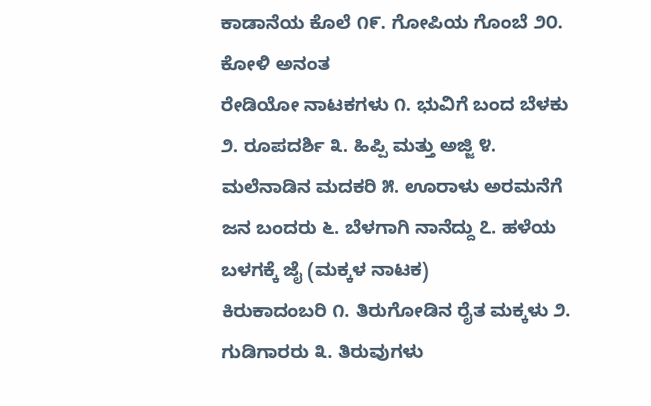ಕಾಡಾನೆಯ ಕೊಲೆ ೧೯. ಗೋಪಿಯ ಗೊಂಬೆ ೨೦. ಕೋಳಿ ಅನಂತ
ರೇಡಿಯೋ ನಾಟಕಗಳು ೧. ಭುವಿಗೆ ಬಂದ ಬೆಳಕು ೨. ರೂಪದರ್ಶಿ ೩. ಹಿಪ್ಪಿ ಮತ್ತು ಅಜ್ಜಿ ೪. ಮಲೆನಾಡಿನ ಮದಕರಿ ೫. ಊರಾಳು ಅರಮನೆಗೆ ಜನ ಬಂದರು ೬. ಬೆಳಗಾಗಿ ನಾನೆದ್ದು ೭. ಹಳೆಯ ಬಳಗಕ್ಕೆ ಜೈ (ಮಕ್ಕಳ ನಾಟಕ)
ಕಿರುಕಾದಂಬರಿ ೧. ತಿರುಗೋಡಿನ ರೈತ ಮಕ್ಕಳು ೨. ಗುಡಿಗಾರರು ೩. ತಿರುವುಗಳು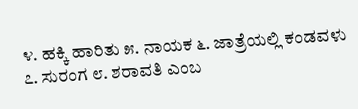೪. ಹಕ್ಕಿ ಹಾರಿತು ೫. ನಾಯಕ ೬. ಜಾತ್ರೆಯಲ್ಲಿ ಕಂಡವಳು ೭. ಸುರಂಗ ೮. ಶರಾವತಿ ಎಂಬ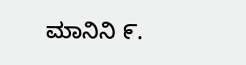ಮಾನಿನಿ ೯.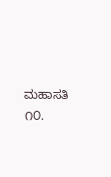ಮಹಾಸತಿ ೧೦.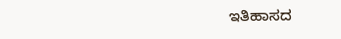ಇತಿಹಾಸದ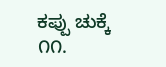ಕಪ್ಪು ಚುಕ್ಕೆ ೧೧.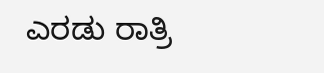ಎರಡು ರಾತ್ರಿ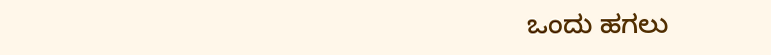ಒಂದು ಹಗಲು